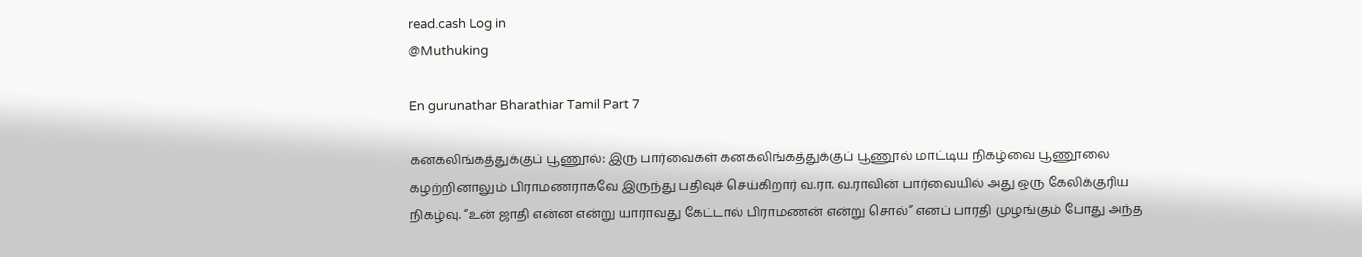read.cash Log in
@Muthuking

En gurunathar Bharathiar Tamil Part 7

கனகலிங்கத்துக்குப் பூணூல்: இரு பார்வைகள் கனகலிங்கத்துக்குப் பூணூல் மாட்டிய நிகழ்வை பூணூலை கழற்றினாலும் பிராமணராகவே இருந்து பதிவுச் செய்கிறார் வ.ரா. வ.ராவின் பார்வையில் அது ஒரு கேலிக்குரிய நிகழ்வு. “உன் ஜாதி என்ன என்று யாராவது கேட்டால் பிராமணன் என்று சொல்” எனப் பாரதி முழங்கும் போது அந்த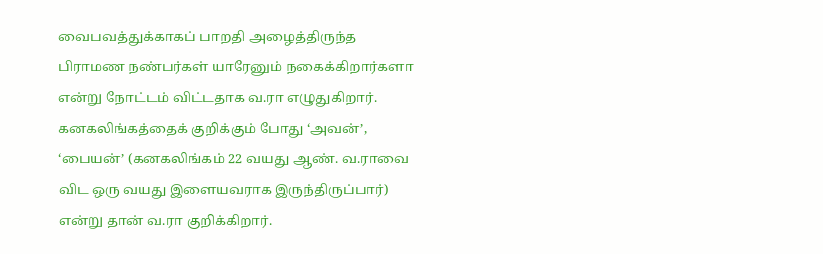வைபவத்துக்காகப் பாறதி அழைத்திருந்த பிராமண நண்பர்கள் யாரேனும் நகைக்கிறார்களா என்று நோட்டம் விட்டதாக வ.ரா எழுதுகிறார். கனகலிங்கத்தைக் குறிக்கும் போது ‘அவன்’, ‘பையன்’ (கனகலிங்கம் 22 வயது ஆண். வ.ராவை விட ஒரு வயது இளையவராக இருந்திருப்பார்) என்று தான் வ.ரா குறிக்கிறார்.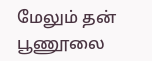மேலும் தன் பூணூலை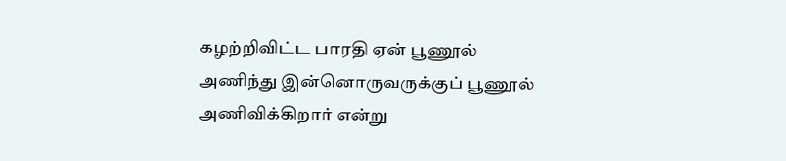கழற்றிவிட்ட பாரதி ஏன் பூணூல் அணிந்து இன்னொருவருக்குப் பூணூல் அணிவிக்கிறார் என்று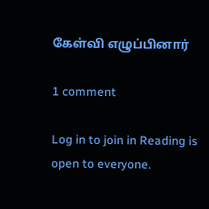கேள்வி எழுப்பினார்

1 comment

Log in to join in Reading is open to everyone.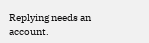Replying needs an account.